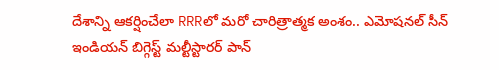దేశాన్ని ఆకర్షించేలా RRRలో మరో చారిత్రాత్మక అంశం.. ఎమోషనల్ సీన్
ఇండియన్ బిగ్గెస్ట్ మల్టీస్టారర్ పాన్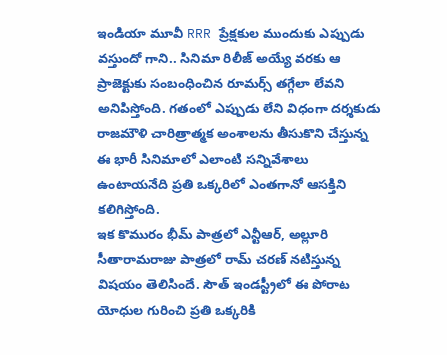ఇండియా మూవీ RRR ప్రేక్షకుల ముందుకు ఎప్పుడు వస్తుందో గాని.. సినిమా రిలీజ్ అయ్యే వరకు ఆ ప్రాజెక్టుకు సంబంధించిన రూమర్స్ తగ్గేలా లేవని అనిపిస్తోంది. గతంలో ఎప్పుడు లేని విధంగా దర్శకుడు రాజమౌళి చారిత్రాత్మక అంశాలను తీసుకొని చేస్తున్న ఈ భారీ సినిమాలో ఎలాంటి సన్నివేశాలు ఉంటాయనేది ప్రతి ఒక్కరిలో ఎంతగానో ఆసక్తిని కలిగిస్తోంది.
ఇక కొమురం భీమ్ పాత్రలో ఎన్టీఆర్, అల్లూరి సీతారామరాజు పాత్రలో రామ్ చరణ్ నటిస్తున్న విషయం తెలిసిందే. సౌత్ ఇండస్ట్రీలో ఈ పోరాట యోధుల గురించి ప్రతి ఒక్కరికి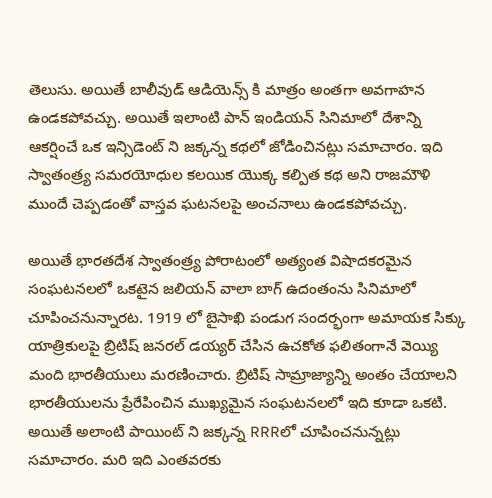తెలుసు. అయితే బాలీవుడ్ ఆడియెన్స్ కి మాత్రం అంతగా అవగాహన ఉండకపోవచ్చు. అయితే ఇలాంటి పాన్ ఇండియన్ సినిమాలో దేశాన్ని ఆకర్షించే ఒక ఇన్సిడెంట్ ని జక్కన్న కథలో జోడించినట్లు సమాచారం. ఇది స్వాతంత్ర్య సమరయోధుల కలయిక యొక్క కల్పిత కథ అని రాజమౌళి ముందే చెప్పడంతో వాస్తవ ఘటనలపై అంచనాలు ఉండకపోవచ్చు.

అయితే భారతదేశ స్వాతంత్ర్య పోరాటంలో అత్యంత విషాదకరమైన సంఘటనలలో ఒకటైన జలియన్ వాలా బాగ్ ఉదంతంను సినిమాలో చూపించనున్నారట. 1919 లో బైసాఖి పండుగ సందర్భంగా అమాయక సిక్కు యాత్రికులపై బ్రిటిష్ జనరల్ డయ్యర్ చేసిన ఉచకోత ఫలితంగానే వెయ్యి మంది భారతీయులు మరణించారు. బ్రిటిష్ సామ్రాజ్యాన్ని అంతం చేయాలని భారతీయులను ప్రేరేపించిన ముఖ్యమైన సంఘటనలలో ఇది కూడా ఒకటి. అయితే అలాంటి పాయింట్ ని జక్కన్న RRRలో చూపించనున్నట్లు సమాచారం. మరి ఇది ఎంతవరకు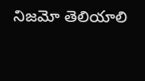నిజమో తెలియాలి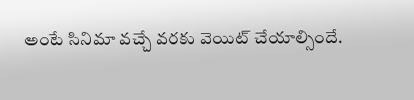అంటే సినిమా వచ్చే వరకు వెయిట్ చేయాల్సిందే.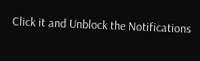Click it and Unblock the Notifications